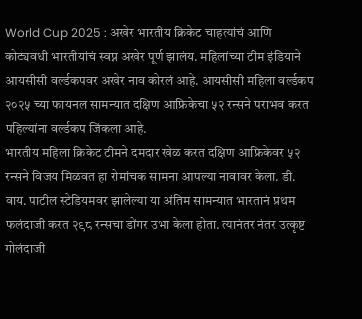World Cup 2025 : अखेर भारतीय क्रिकेट चाहत्यांचं आणि कोट्यवधी भारतीयांचं स्वप्न अखेर पूर्ण झालंय. महिलांच्या टीम इंडियाने आयसीसी वर्ल्डकपवर अखेर नाव कोरलं आहे. आयसीसी महिला वर्ल्डकप २०२५ च्या फायनल सामन्यात दक्षिण आफ्रिकेचा ५२ रन्सने पराभव करत पहिल्यांना वर्ल्डकप जिंकला आहे.
भारतीय महिला क्रिकेट टीमने दमदार खेळ करत दक्षिण आफ्रिकेवर ५२ रन्सने विजय मिळवत हा रोमांचक सामना आपल्या नावावर केला. डी. वाय. पाटील स्टेडियमवर झालेल्या या अंतिम सामन्यात भारतानं प्रथम फलंदाजी करत २९८ रन्सचा डोंगर उभा केला होता. त्यानंतर नंतर उत्कृष्ट गोलंदाजी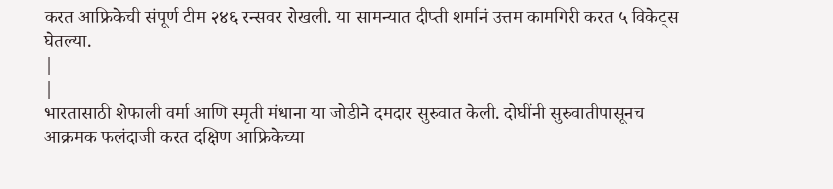करत आफ्रिकेची संपूर्ण टीम २४६ रन्सवर रोखली. या सामन्यात दीप्ती शर्मानं उत्तम कामगिरी करत ५ विकेट्स घेतल्या.
|
|
भारतासाठी शेफाली वर्मा आणि स्मृती मंधाना या जोडीने दमदार सुरुवात केली. दोघींनी सुरुवातीपासूनच आक्रमक फलंदाजी करत दक्षिण आफ्रिकेच्या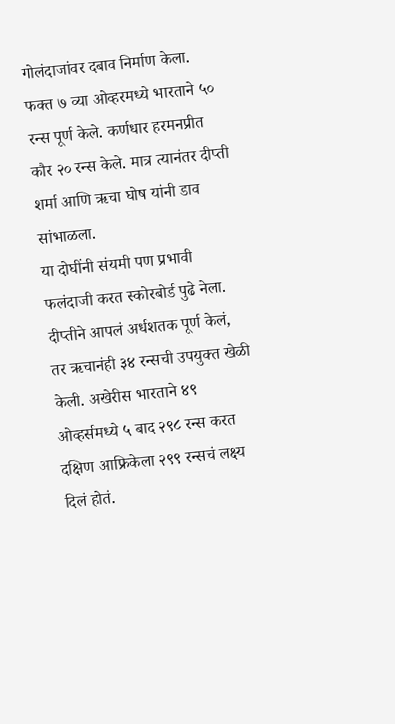गोलंदाजांवर दबाव निर्माण केला. फक्त ७ व्या ओव्हरमध्ये भारताने ५० रन्स पूर्ण केले. कर्णधार हरमनप्रीत कौर २० रन्स केले. मात्र त्यानंतर दीप्ती शर्मा आणि ऋचा घोष यांनी डाव सांभाळला.
या दोघींनी संयमी पण प्रभावी फलंदाजी करत स्कोरबोर्ड पुढे नेला. दीप्तीने आपलं अर्धशतक पूर्ण केलं, तर ऋचानंही ३४ रन्सची उपयुक्त खेळी केली. अखेरीस भारताने ४९ ओव्हर्समध्ये ५ बाद २९८ रन्स करत दक्षिण आफ्रिकेला २९९ रन्सचं लक्ष्य दिलं होतं.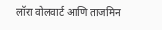लॉरा वोलवार्ट आणि ताजमिन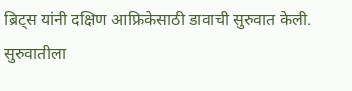ब्रिट्स यांनी दक्षिण आफ्रिकेसाठी डावाची सुरुवात केली. सुरुवातीला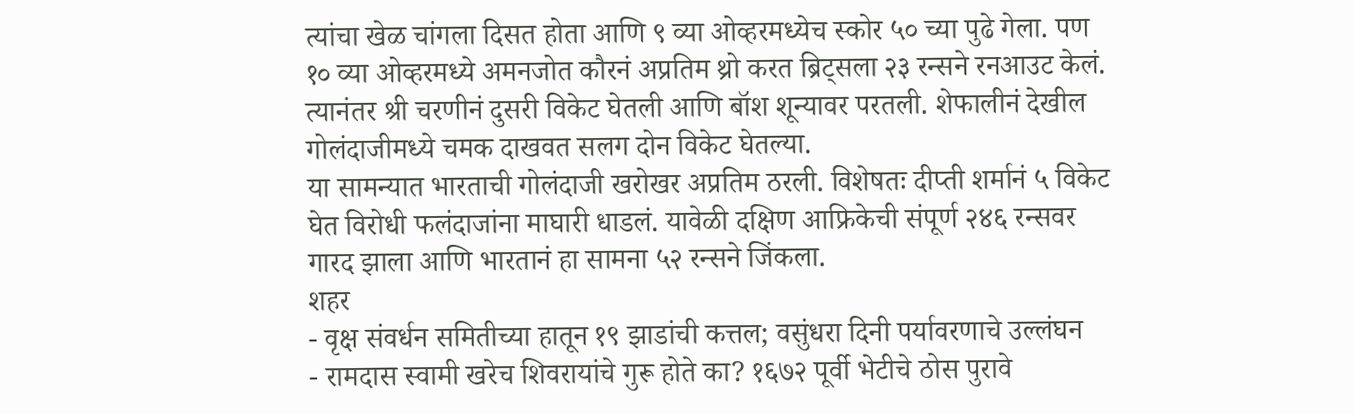त्यांचा खेळ चांगला दिसत होता आणि ९ व्या ओव्हरमध्येच स्कोर ५० च्या पुढे गेला. पण १० व्या ओव्हरमध्ये अमनजोत कौरनं अप्रतिम थ्रो करत ब्रिट्सला २३ रन्सने रनआउट केलं. त्यानंतर श्री चरणीनं दुसरी विकेट घेतली आणि बॉश शून्यावर परतली. शेफालीनं देखील गोलंदाजीमध्ये चमक दाखवत सलग दोन विकेट घेतल्या.
या सामन्यात भारताची गोलंदाजी खरोखर अप्रतिम ठरली. विशेषतः दीप्ती शर्मानं ५ विकेट घेत विरोधी फलंदाजांना माघारी धाडलं. यावेळी दक्षिण आफ्रिकेची संपूर्ण २४६ रन्सवर गारद झाला आणि भारतानं हा सामना ५२ रन्सने जिंकला.
शहर
- वृक्ष संवर्धन समितीच्या हातून १९ झाडांची कत्तल; वसुंधरा दिनी पर्यावरणाचे उल्लंघन
- रामदास स्वामी खरेच शिवरायांचे गुरू होते का? १६७२ पूर्वी भेटीचे ठोस पुरावे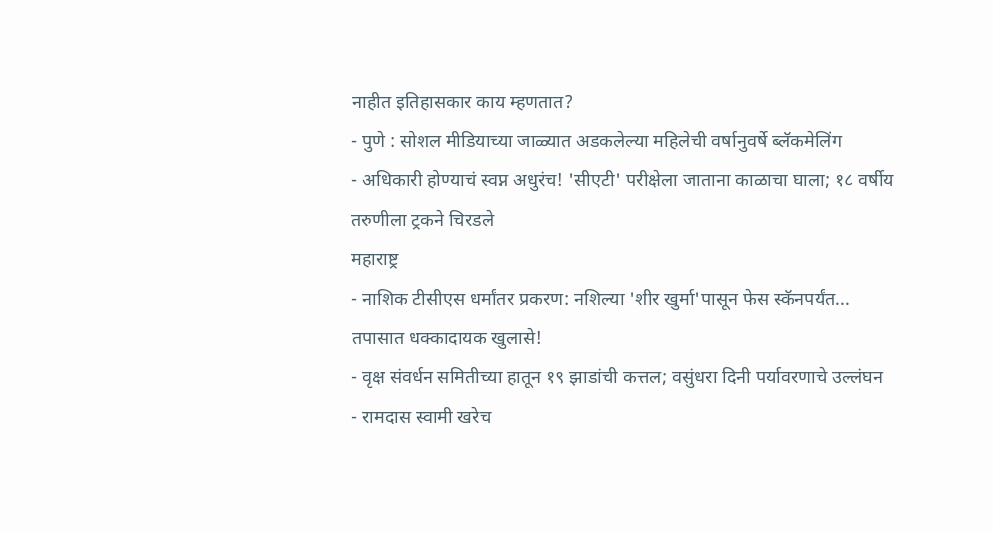नाहीत इतिहासकार काय म्हणतात?
- पुणे : सोशल मीडियाच्या जाळ्यात अडकलेल्या महिलेची वर्षानुवर्षे ब्लॅकमेलिंग
- अधिकारी होण्याचं स्वप्न अधुरंच! 'सीएटी' परीक्षेला जाताना काळाचा घाला; १८ वर्षीय तरुणीला ट्रकने चिरडले
महाराष्ट्र
- नाशिक टीसीएस धर्मांतर प्रकरण: नशिल्या 'शीर खुर्मा'पासून फेस स्कॅनपर्यंत... तपासात धक्कादायक खुलासे!
- वृक्ष संवर्धन समितीच्या हातून १९ झाडांची कत्तल; वसुंधरा दिनी पर्यावरणाचे उल्लंघन
- रामदास स्वामी खरेच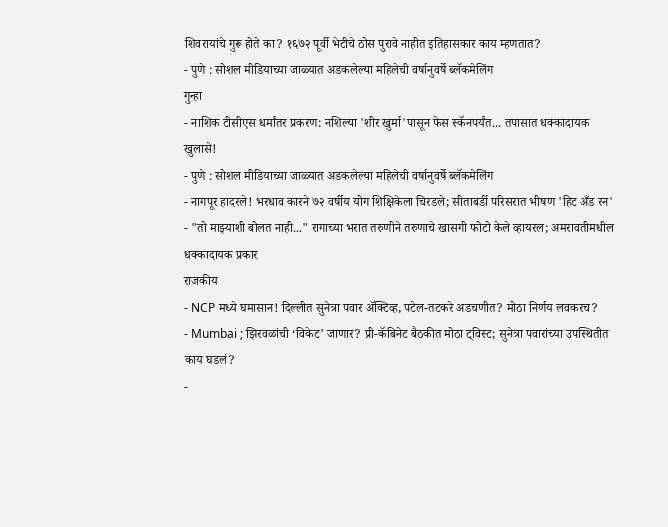शिवरायांचे गुरू होते का? १६७२ पूर्वी भेटीचे ठोस पुरावे नाहीत इतिहासकार काय म्हणतात?
- पुणे : सोशल मीडियाच्या जाळ्यात अडकलेल्या महिलेची वर्षानुवर्षे ब्लॅकमेलिंग
गुन्हा
- नाशिक टीसीएस धर्मांतर प्रकरण: नशिल्या 'शीर खुर्मा'पासून फेस स्कॅनपर्यंत... तपासात धक्कादायक खुलासे!
- पुणे : सोशल मीडियाच्या जाळ्यात अडकलेल्या महिलेची वर्षानुवर्षे ब्लॅकमेलिंग
- नागपूर हादरले! भरधाव कारने ७२ वर्षीय योग शिक्षिकेला चिरडले; सीताबर्डी परिसरात भीषण 'हिट अँड रन'
- "तो माझ्याशी बोलत नाही..." रागाच्या भरात तरुणीने तरुणाचे खासगी फोटो केले व्हायरल; अमरावतीमधील धक्कादायक प्रकार
राजकीय
- NCP मध्ये घमासान! दिल्लीत सुनेत्रा पवार ॲक्टिव्ह, पटेल-तटकरे अडचणीत? मोठा निर्णय लवकरच?
- Mumbai ; झिरवळांची ‘विकेट’ जाणार? प्री-कॅबिनेट बैठकीत मोठा ट्विस्ट; सुनेत्रा पवारांच्या उपस्थितीत काय घडलं?
-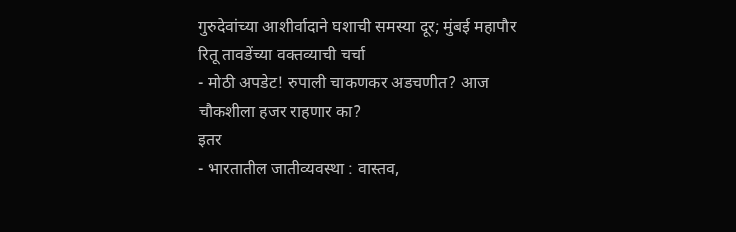गुरुदेवांच्या आशीर्वादाने घशाची समस्या दूर; मुंबई महापौर रितू तावडेंच्या वक्तव्याची चर्चा
- मोठी अपडेट! रुपाली चाकणकर अडचणीत? आज चौकशीला हजर राहणार का?
इतर
- भारतातील जातीव्यवस्था : वास्तव,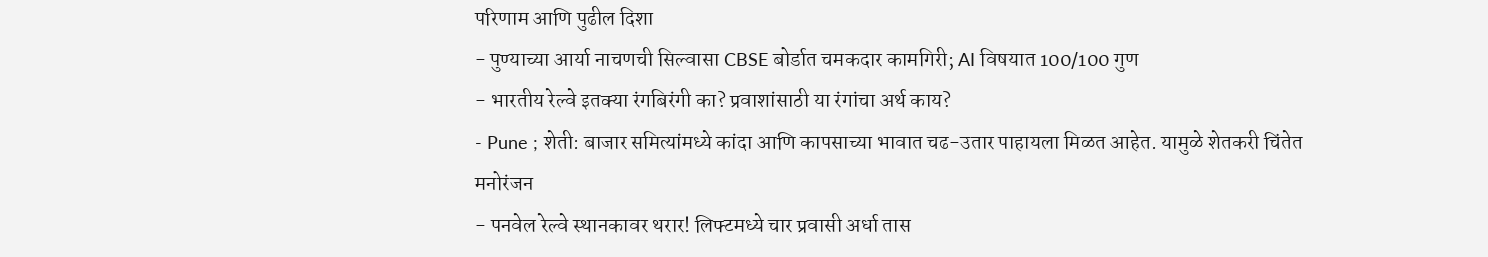परिणाम आणि पुढील दिशा
- पुण्याच्या आर्या नाचणची सिल्वासा CBSE बोर्डात चमकदार कामगिरी; AI विषयात 100/100 गुण
- भारतीय रेल्वे इतक्या रंगबिरंगी का? प्रवाशांसाठी या रंगांचा अर्थ काय?
- Pune ; शेती: बाजार समित्यांमध्ये कांदा आणि कापसाच्या भावात चढ-उतार पाहायला मिळत आहेत. यामुळे शेतकरी चिंतेत
मनोरंजन
- पनवेल रेल्वे स्थानकावर थरार! लिफ्टमध्ये चार प्रवासी अर्धा तास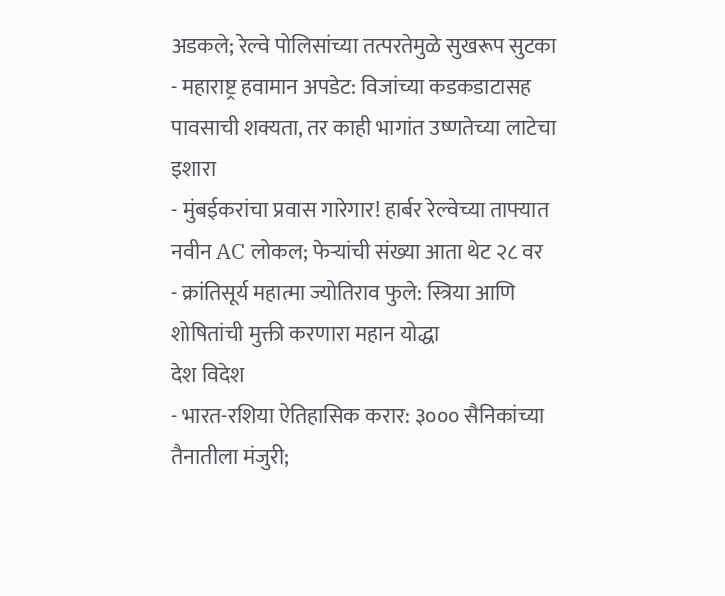अडकले; रेल्वे पोलिसांच्या तत्परतेमुळे सुखरूप सुटका
- महाराष्ट्र हवामान अपडेट: विजांच्या कडकडाटासह पावसाची शक्यता, तर काही भागांत उष्णतेच्या लाटेचा इशारा
- मुंबईकरांचा प्रवास गारेगार! हार्बर रेल्वेच्या ताफ्यात नवीन AC लोकल; फेऱ्यांची संख्या आता थेट २८ वर
- क्रांतिसूर्य महात्मा ज्योतिराव फुले: स्त्रिया आणि शोषितांची मुक्ती करणारा महान योद्धा
देश विदेश
- भारत-रशिया ऐतिहासिक करार: ३००० सैनिकांच्या तैनातीला मंजुरी;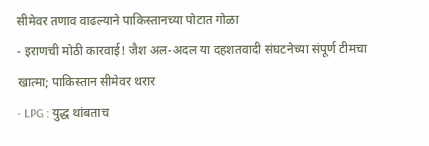सीमेवर तणाव वाढल्याने पाकिस्तानच्या पोटात गोळा
- इराणची मोठी कारवाई! जैश अल-अदल या दहशतवादी संघटनेच्या संपूर्ण टीमचा खात्मा; पाकिस्तान सीमेवर थरार
- LPG : युद्ध थांबताच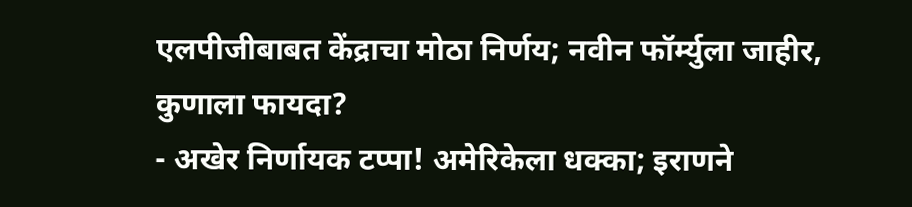एलपीजीबाबत केंद्राचा मोठा निर्णय; नवीन फॉर्म्युला जाहीर, कुणाला फायदा?
- अखेर निर्णायक टप्पा! अमेरिकेला धक्का; इराणने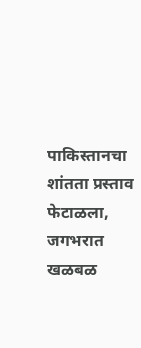पाकिस्तानचा शांतता प्रस्ताव फेटाळला, जगभरात खळबळ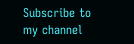Subscribe to my channel